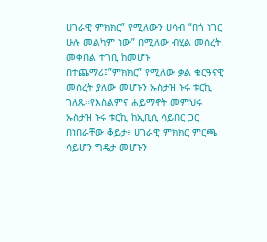ሀገራዊ ምክክር” የሚለውን ሀሳብ “በጎ ነገር ሁሉ መልካም ነው” በሚለው ብሂል መሰረት መቀበል ተገቢ ከመሆኑ በተጨማሪ፤”ምክክር” የሚለው ቃል ቁርዓናዊ መሰረት ያለው መሆኑን ኡስታዝ ኑሩ ቱርኪ ገለጹ።የእስልምና ሐይማኖት መምህሩ ኡስታዝ ኑሩ ቱርኪ ከኢቢሲ ሳይበር ጋር በነበራቸው ቆይታ፥ ሀገራዊ ምክክር ምርጫ ሳይሆን ግዴታ መሆኑን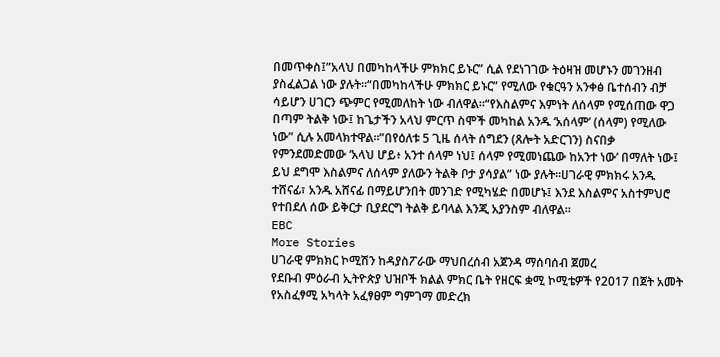በመጥቀስ፤”አላህ በመካከላችሁ ምክክር ይኑር” ሲል የደነገገው ትዕዛዝ መሆኑን መገንዘብ ያስፈልጋል ነው ያሉት።“በመካከላችሁ ምክክር ይኑር” የሚለው የቁርዓን አንቀፅ ቤተሰብን ብቻ ሳይሆን ሀገርን ጭምር የሚመለከት ነው ብለዋል።“የእስልምና እምነት ለሰላም የሚሰጠው ዋጋ በጣም ትልቅ ነው፤ ከጌታችን አላህ ምርጥ ስሞች መካከል አንዱ ‘አሰላም’ (ሰላም) የሚለው ነው” ሲሉ አመላክተዋል።”በየዕለቱ 5 ጊዜ ሰላት ሰግደን (ጸሎት አድርገን) ስናበቃ የምንደመድመው ‘አላህ ሆይ፥ አንተ ሰላም ነህ፤ ሰላም የሚመነጨው ከአንተ ነው’ በማለት ነው፤ ይህ ደግሞ እስልምና ለሰላም ያለውን ትልቅ ቦታ ያሳያል” ነው ያሉት።ሀገራዊ ምክክሩ አንዱ ተሸናፊ፣ አንዱ አሸናፊ በማይሆንበት መንገድ የሚካሄድ በመሆኑ፤ እንደ እስልምና አስተምህሮ የተበደለ ሰው ይቅርታ ቢያደርግ ትልቅ ይባላል እንጂ አያንስም ብለዋል።
EBC
More Stories
ሀገራዊ ምክክር ኮሚሽን ከዳያስፖራው ማህበረሰብ አጀንዳ ማሰባሰብ ጀመረ
የደቡብ ምዕራብ ኢትዮጵያ ህዝቦች ክልል ምክር ቤት የዘርፍ ቋሚ ኮሚቴዎች የ2017 በጀት አመት የአስፈፃሚ አካላት አፈፃፀም ግምገማ መድረክ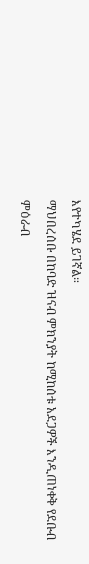እየተካሄደ ይገኛል።
ማህበረሰቡ በከባድ ዝናብ ምክንያት ከሚከሰቱ አደጋዎች እንዲጠነቀቅ የደቡብ ምዕራብ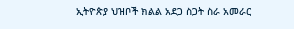ኢትዮጵያ ህዝቦች ክልል አደጋ ስጋት ስራ አመራር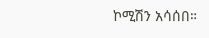ኮሚሽን አሳሰበ።